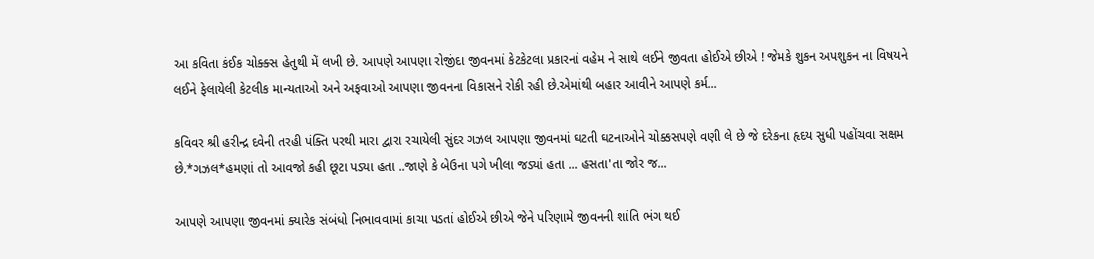આ કવિતા કંઈક ચોક્ક્સ હેતુથી મેં લખી છે. આપણે આપણા રોજીંદા જીવનમાં કેટકેટલા પ્રકારનાં વહેમ ને સાથે લઈને જીવતા હોઈએ છીએ ! જેમકે શુકન અપશુકન ના વિષયને લઈને ફેલાયેલી કેટલીક માન્યતાઓ અને અફવાઓ આપણા જીવનના વિકાસને રોકી રહી છે.એમાંથી બહાર આવીને આપણે કર્મ...

કવિવર શ્રી હરીન્દ્ર દવેની તરહી પંક્તિ પરથી મારા દ્વારા રચાયેલી સુંદર ગઝલ આપણા જીવનમાં ઘટતી ઘટનાઓને ચોક્કસપણે વણી લે છે જે દરેકના હૃદય સુધી પહોંચવા સક્ષમ છે.*ગઝલ*હમણાં તો આવજો કહી છૂટા પડ્યા હતા ..જાણે કે બેઉના પગે ખીલા જડ્યાં હતા ... હસતા'તા જોર જ...

આપણે આપણા જીવનમાં ક્યારેક સંબંધો નિભાવવામાં કાચા પડતાં હોઈએ છીએ જેને પરિણામે જીવનની શાંતિ ભંગ થઈ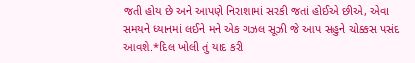જતી હોય છે અને આપણે નિરાશામાં સરકી જતાં હોઈએ છીએ, એવા સમયને ધ્યાનમાં લઈને મને એક ગઝલ સૂઝી જે આપ સહુને ચોક્કસ પસંદ આવશે.*દિલ ખોલી તું યાદ કરી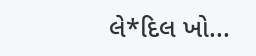લે*દિલ ખો...